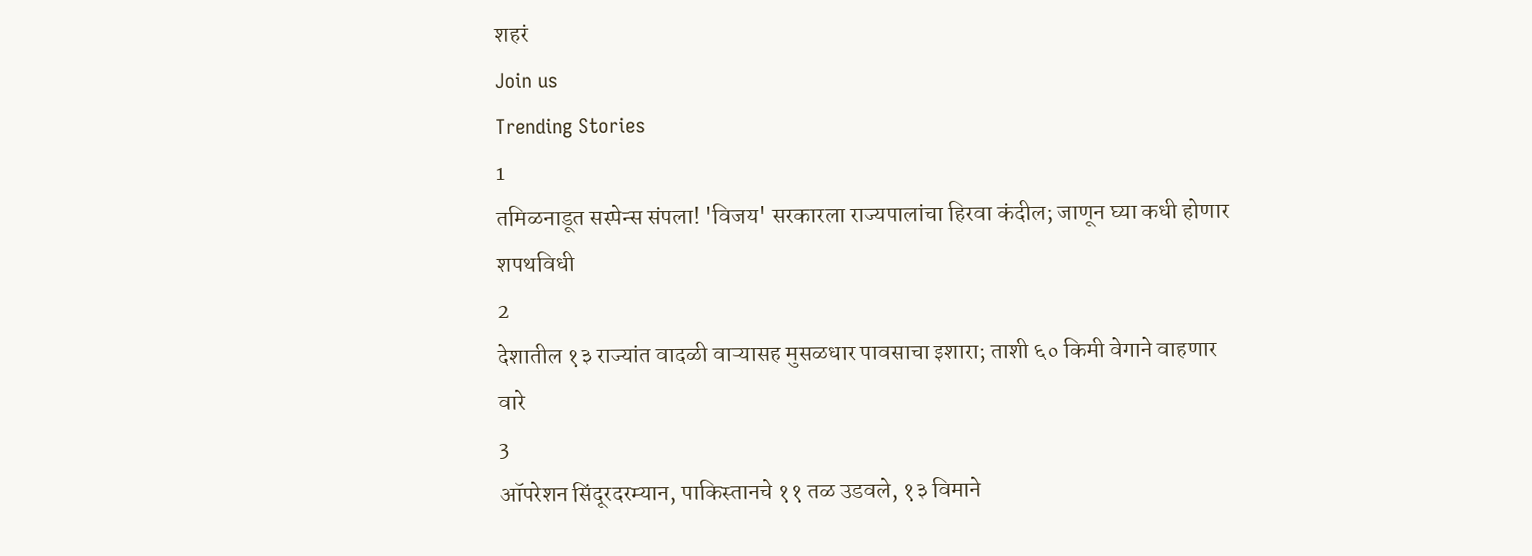शहरं
Join us
Trending Stories
1
तमिळनाडूत सस्पेन्स संपला! 'विजय' सरकारला राज्यपालांचा हिरवा कंदील; जाणून घ्या कधी होणार शपथविधी
2
देशातील १३ राज्यांत वादळी वाऱ्यासह मुसळधार पावसाचा इशारा; ताशी ६० किमी वेगाने वाहणार वारे
3
ऑपरेशन सिंदूरदरम्यान, पाकिस्तानचे ११ तळ उडवले, १३ विमाने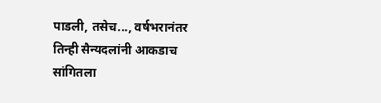पाडली, तसेच..., वर्षभरानंतर तिन्ही सैन्यदलांनी आकडाच सांगितला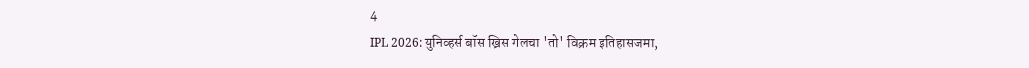4
IPL 2026: युनिव्हर्स बॉस ख्रिस गेलचा 'तो' विक्रम इतिहासजमा,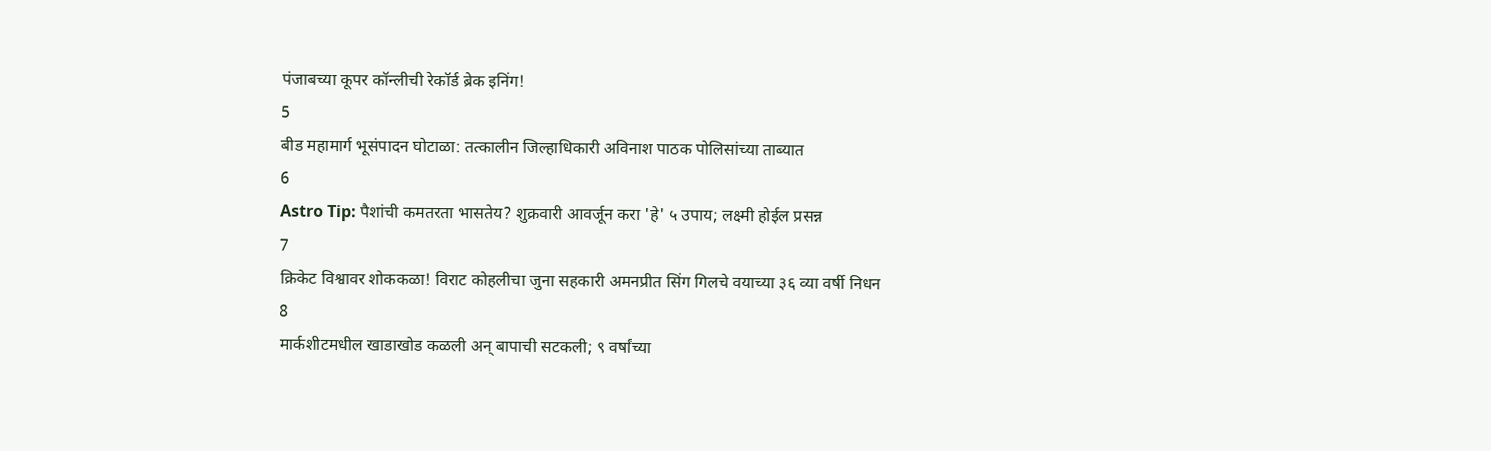पंजाबच्या कूपर कॉन्लीची रेकॉर्ड ब्रेक इनिंग!
5
बीड महामार्ग भूसंपादन घोटाळा: तत्कालीन जिल्हाधिकारी अविनाश पाठक पोलिसांच्या ताब्यात
6
Astro Tip: पैशांची कमतरता भासतेय? शुक्रवारी आवर्जून करा 'हे' ५ उपाय; लक्ष्मी होईल प्रसन्न
7
क्रिकेट विश्वावर शोककळा! विराट कोहलीचा जुना सहकारी अमनप्रीत सिंग गिलचे वयाच्या ३६ व्या वर्षी निधन
8
मार्कशीटमधील खाडाखोड कळली अन् बापाची सटकली; ९ वर्षांच्या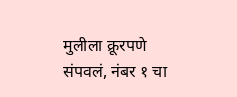मुलीला क्रूरपणे संपवलं, नंबर १ चा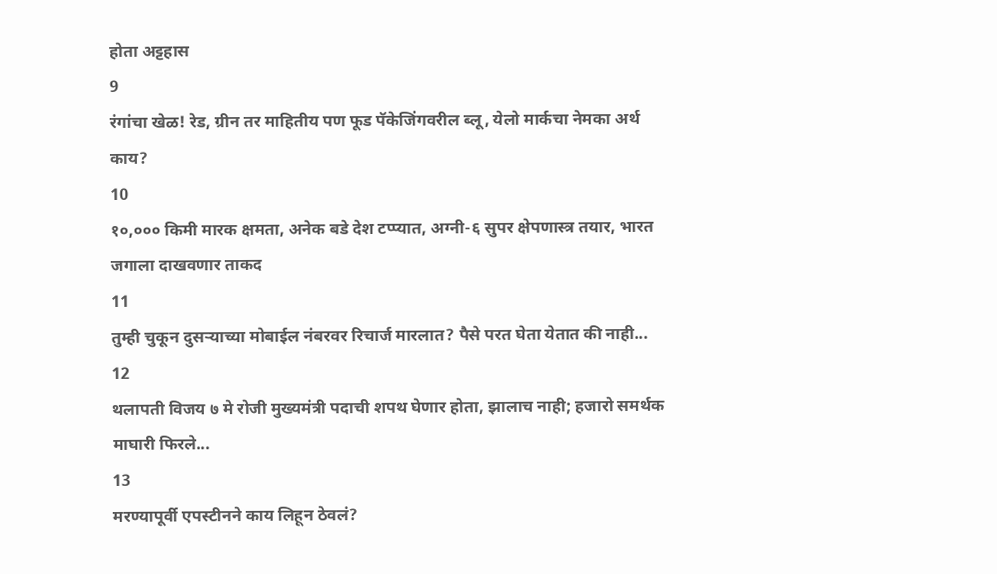होता अट्टहास
9
रंगांचा खेळ! रेड, ग्रीन तर माहितीय पण फूड पॅकेजिंगवरील ब्लू, येलो मार्कचा नेमका अर्थ काय?
10
१०,००० किमी मारक क्षमता, अनेक बडे देश टप्प्यात, अग्नी-६ सुपर क्षेपणास्त्र तयार, भारत जगाला दाखवणार ताकद
11
तुम्ही चुकून दुसऱ्याच्या मोबाईल नंबरवर रिचार्ज मारलात? पैसे परत घेता येतात की नाही...
12
थलापती विजय ७ मे रोजी मुख्यमंत्री पदाची शपथ घेणार होता, झालाच नाही; हजारो समर्थक माघारी फिरले...
13
मरण्यापूर्वी एपस्टीनने काय लिहून ठेवलं?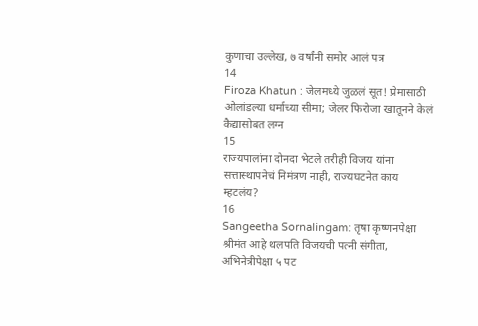कुणाचा उल्लेख, ७ वर्षांनी समोर आलं पत्र
14
Firoza Khatun : जेलमध्ये जुळलं सूत! प्रेमासाठी ओलांडल्या धर्माच्या सीमा; जेलर फिरोजा खातूनने केलं कैद्यासोबत लग्न
15
राज्यपालांना दोनदा भेटले तरीही विजय यांना सत्तास्थापनेचं निमंत्रण नाही, राज्यघटनेत काय म्हटलंय?
16
Sangeetha Sornalingam: तृषा कृष्णनपेक्षा श्रीमंत आहे थलपति विजयची पत्नी संगीता, अभिनेत्रीपेक्षा ५ पट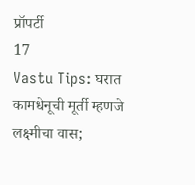प्रॉपर्टी
17
Vastu Tips: घरात कामधेनूची मूर्ती म्हणजे लक्ष्मीचा वास;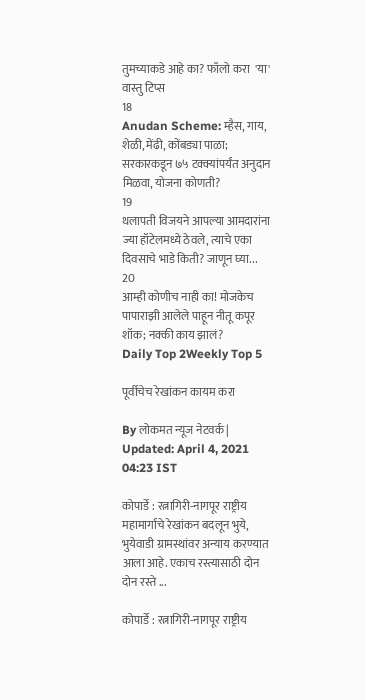तुमच्याकडे आहे का? फॉलो करा  'या' वास्तु टिप्स
18
Anudan Scheme: म्हैस, गाय, शेळी, मेंढी, कोंबड्या पाळा; सरकारकडून ७५ टक्क्यांपर्यंत अनुदान मिळवा, योजना कोणती?
19
थलापती विजयने आपल्या आमदारांना ज्या हॉटेलमध्ये ठेवले, त्याचे एका दिवसाचे भाडे किती? जाणून घ्या...
20
आम्ही कोणीच नाही का! मोजकेच पापाराझी आलेले पाहून नीतू कपूर शॉक; नक्की काय झालं?
Daily Top 2Weekly Top 5

पूर्वीचेच रेखांकन कायम करा

By लोकमत न्यूज नेटवर्क | Updated: April 4, 2021 04:23 IST

कोपार्डे : रत्नागिरी-नागपूर राष्ट्रीय महामार्गाचे रेखांकन बदलून भुये, भुयेवाडी ग्रामस्थांवर अन्याय करण्यात आला आहे. एकाच रस्त्यासाठी दोन दोन रस्ते ...

कोपार्डे : रत्नागिरी-नागपूर राष्ट्रीय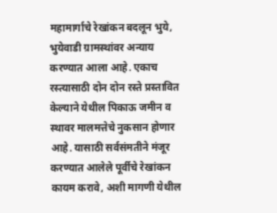महामार्गाचे रेखांकन बदलून भुये, भुयेवाडी ग्रामस्थांवर अन्याय करण्यात आला आहे. एकाच रस्त्यासाठी दोन दोन रस्ते प्रस्तावित केल्याने येथील पिकाऊ जमीन व स्थावर मालमत्तेचे नुकसान होणार आहे. यासाठी सर्वसंमतीने मंजूर करण्यात आलेले पूर्वीचे रेखांकन कायम करावे, अशी मागणी येथील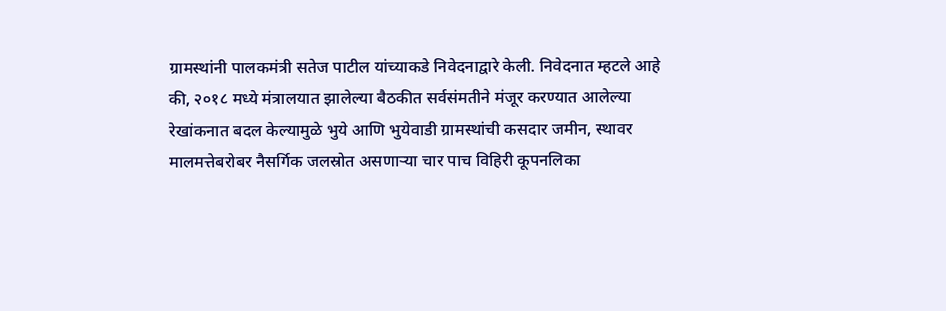ग्रामस्थांनी पालकमंत्री सतेज पाटील यांच्याकडे निवेदनाद्वारे केली. निवेदनात म्हटले आहे की, २०१८ मध्ये मंत्रालयात झालेल्या बैठकीत सर्वसंमतीने मंजूर करण्यात आलेल्या रेखांकनात बदल केल्यामुळे भुये आणि भुयेवाडी ग्रामस्थांची कसदार जमीन, स्थावर मालमत्तेबरोबर नैसर्गिक जलस्रोत असणाऱ्या चार पाच विहिरी कूपनलिका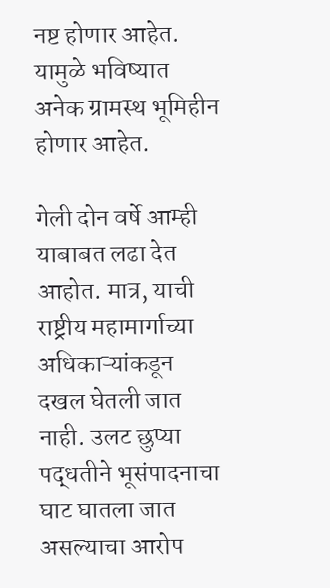नष्ट होणार आहेत. यामुळे भविष्यात अनेक ग्रामस्थ भूमिहीन होणार आहेत.

गेली दोन वर्षे आम्ही याबाबत लढा देत आहोत. मात्र, याची राष्ट्रीय महामार्गाच्या अधिकाऱ्यांकडून दखल घेतली जात नाही. उलट छुप्या पद्धतीने भूसंपादनाचा घाट घातला जात असल्याचा आरोप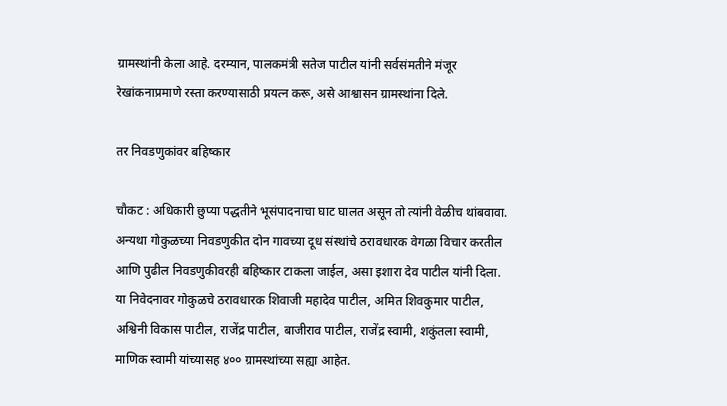ग्रामस्थांनी केला आहे. दरम्यान, पालकमंत्री सतेज पाटील यांनी सर्वसंमतीने मंजूर रेखांकनाप्रमाणे रस्ता करण्यासाठी प्रयत्न करू, असे आश्वासन ग्रामस्थांना दिले.

तर निवडणुकांवर बहिष्कार

चौकट : अधिकारी छुप्या पद्धतीने भूसंपादनाचा घाट घालत असून तो त्यांनी वेळीच थांबवावा. अन्यथा गोकुळच्या निवडणुकीत दोन गावच्या दूध संस्थांचे ठरावधारक वेगळा विचार करतील आणि पुढील निवडणुकीवरही बहिष्कार टाकला जाईल, असा इशारा देव पाटील यांनी दिला. या निवेदनावर गोकुळचे ठरावधारक शिवाजी महादेव पाटील, अमित शिवकुमार पाटील, अश्विनी विकास पाटील, राजेंद्र पाटील, बाजीराव पाटील, राजेंद्र स्वामी, शकुंतला स्वामी, माणिक स्वामी यांच्यासह ४०० ग्रामस्थांच्या सह्या आहेत.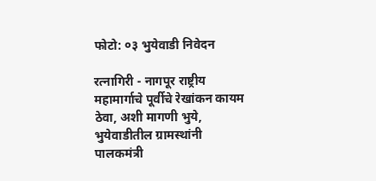फोटो: ०३ भुयेवाडी निवेदन

रत्नागिरी - नागपूर राष्ट्रीय महामार्गाचे पूर्वीचे रेखांकन कायम ठेवा, अशी मागणी भुये, भुयेवाडीतील ग्रामस्थांनी पालकमंत्री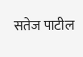सतेज पाटील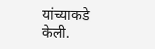यांच्याकडे केली.